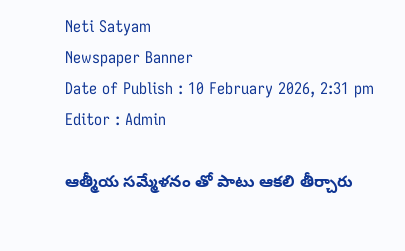Neti Satyam
Newspaper Banner
Date of Publish : 10 February 2026, 2:31 pm Editor : Admin

ఆత్మీయ సమ్మేళనం తో పాటు ఆకలి తీర్చారు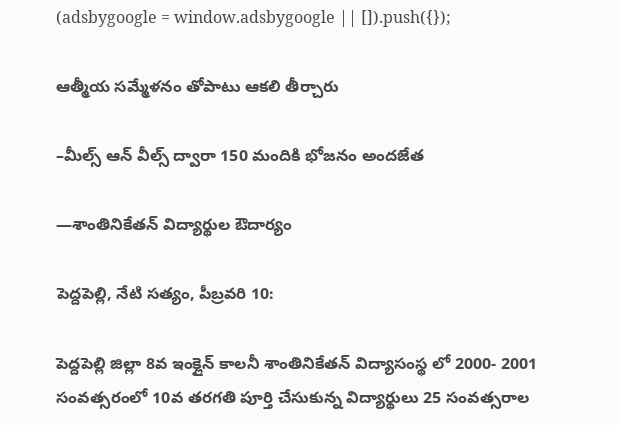(adsbygoogle = window.adsbygoogle || []).push({});

ఆత్మీయ సమ్మేళనం తోపాటు ఆకలి తీర్చారు

–మీల్స్ ఆన్ వీల్స్ ద్వారా 150 మందికి భోజనం అందజేత

—శాంతినికేతన్ విద్యార్థుల ఔదార్యం

పెద్దపెల్లి, నేటి సత్యం, పీబ్రవరి 10:

పెద్దపెల్లి జిల్లా 8వ ఇంక్లైన్ కాలనీ శాంతినికేతన్ విద్యాసంస్థ లో 2000- 2001 సంవత్సరంలో 10వ తరగతి పూర్తి చేసుకున్న విద్యార్థులు 25 సంవత్సరాల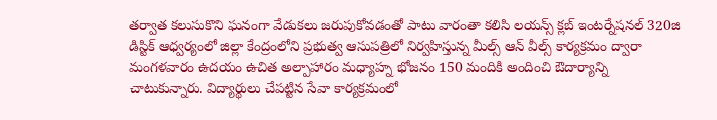తర్వాత కలుసుకొని ఘనంగా వేడుకలు జరుపుకోవడంతో పాటు వారంతా కలిసి లయన్స్ క్లబ్ ఇంటర్నేషనల్ 320జి డిస్టిక్ ఆధ్వర్యంలో జిల్లా కేంద్రంలోని ప్రభుత్వ ఆసుపత్రిలో నిర్వహిస్తున్న మీల్స్ ఆన్ వీల్స్ కార్యక్రమం ద్వారా మంగళవారం ఉదయం ఉచిత అల్పాహారం మధ్యాహ్న భోజనం 150 మందికి అందించి ఔదార్యాన్ని చాటుకున్నారు. విద్యార్థులు చేపట్టిన సేవా కార్యక్రమంలో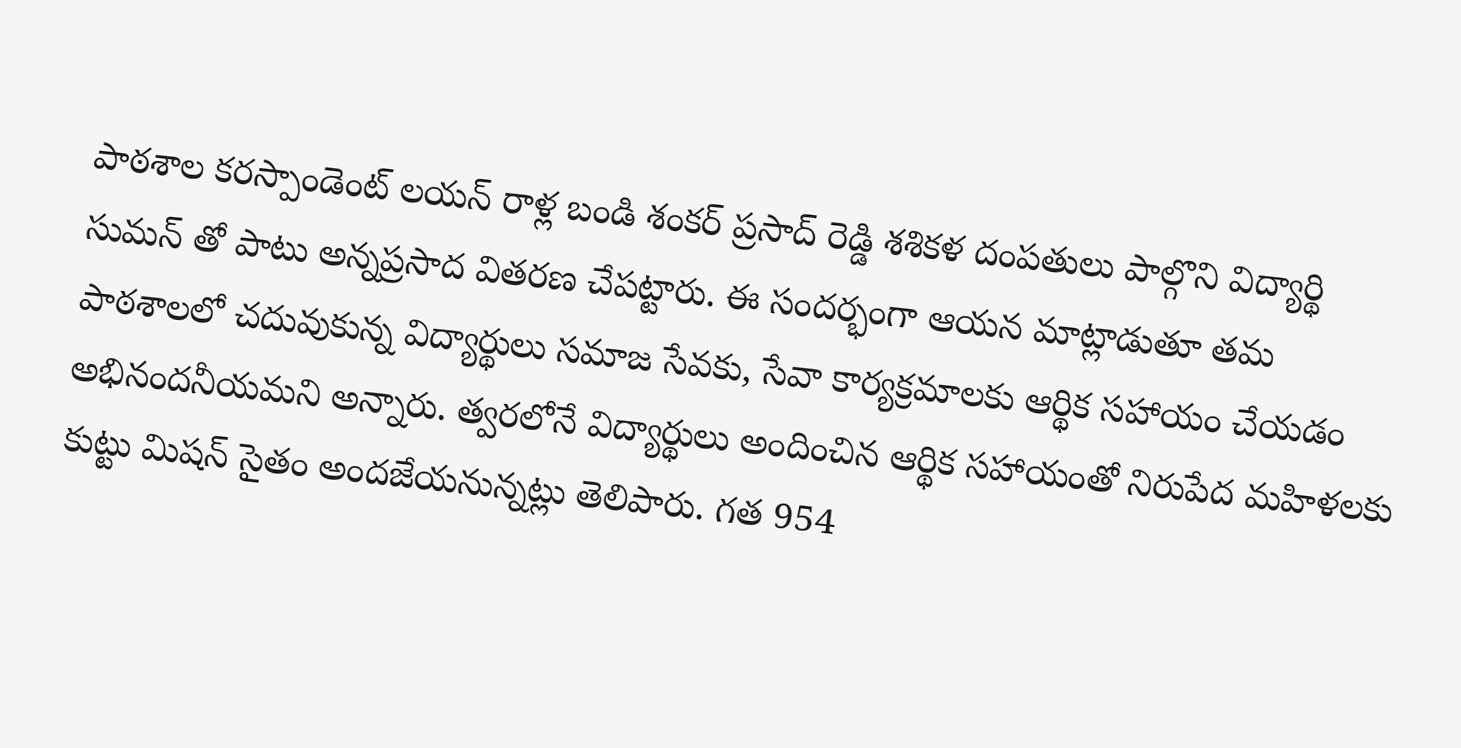పాఠశాల కరస్పాండెంట్ లయన్ రాళ్ల బండి శంకర్ ప్రసాద్ రెడ్డి శశికళ దంపతులు పాల్గొని విద్యార్థి సుమన్ తో పాటు అన్నప్రసాద వితరణ చేపట్టారు. ఈ సందర్భంగా ఆయన మాట్లాడుతూ తమ పాఠశాలలో చదువుకున్న విద్యార్థులు సమాజ సేవకు, సేవా కార్యక్రమాలకు ఆర్థిక సహాయం చేయడం అభినందనీయమని అన్నారు. త్వరలోనే విద్యార్థులు అందించిన ఆర్థిక సహాయంతో నిరుపేద మహిళలకు కుట్టు మిషన్ సైతం అందజేయనున్నట్లు తెలిపారు. గత 954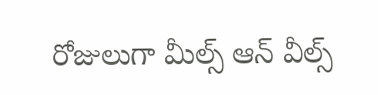రోజులుగా మీల్స్ ఆన్ వీల్స్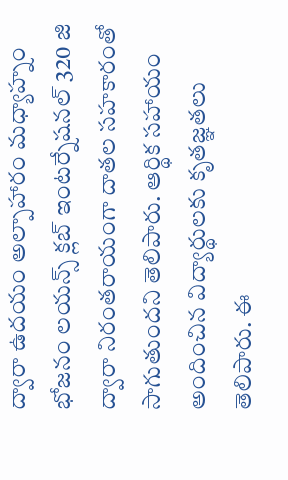ద్వారా ఉదయం అల్పాహారం మధ్యాహ్నం భోజనం లయన్స్ క్లబ్ ఇంటర్నేషనల్ 320 జి ద్వారా నిరంతరాయంగా దాతల సహకారంతో సాగుతుందని తెలిపారు. ఆర్థిక సహాయం అందించిన విద్యార్థులకు కృతజ్ఞతలు తెలిపారు. ఈ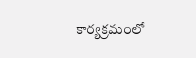కార్యక్రమంలో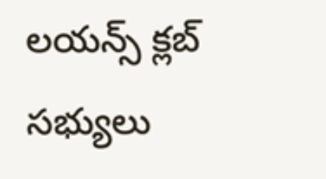లయన్స్ క్లబ్ సభ్యులు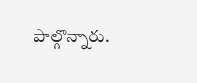పాల్గొన్నారు.